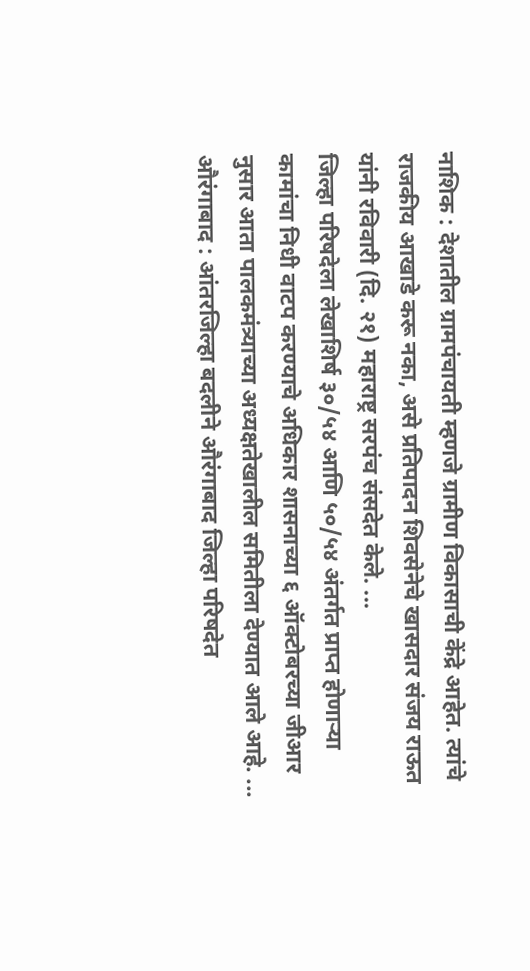नाशिक : देशातील ग्रामपंचायती म्हणजे ग्रामीण विकासाची केंद्रे आहेत. त्यांचे राजकीय आखाडे करू नका, असे प्रतिपादन शिवसेनेचे खासदार संजय राऊत यांनी रविवारी (दि. २१) महाराष्ट्र सरपंच संसदेत केले. ...
जिल्हा परिषदेला लेखाशिर्ष ३०/५४ आणि ५०/५४ अंतर्गत प्राप्त होणाऱ्या कामांचा निधी वाटप करण्याचे अधिकार शासनाच्या ६ ऑक्टोबरच्या जीआर नुसार आता पालकमंत्र्याच्या अध्यक्षतेखालील समितीला देण्यात आले आहे. ...
औरंगाबाद : आंतरजिल्हा बदलीने औरंगाबाद जिल्हा परिषदेत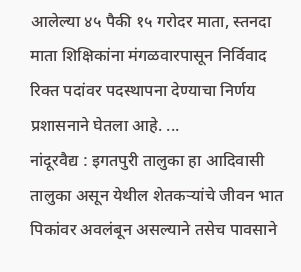आलेल्या ४५ पैकी १५ गरोदर माता, स्तनदा माता शिक्षिकांना मंगळवारपासून निर्विवाद रिक्त पदांवर पदस्थापना देण्याचा निर्णय प्रशासनाने घेतला आहे. ...
नांदूरवैद्य : इगतपुरी तालुका हा आदिवासी तालुका असून येथील शेतकऱ्यांचे जीवन भात पिकांवर अवलंबून असल्याने तसेच पावसाने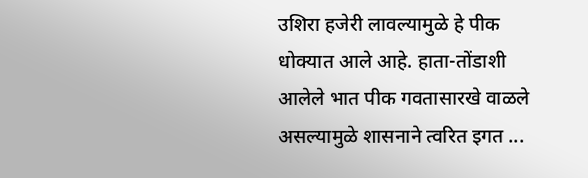उशिरा हजेरी लावल्यामुळे हे पीक धोक्यात आले आहे. हाता-तोंडाशी आलेले भात पीक गवतासारखे वाळले असल्यामुळे शासनाने त्वरित इगत ...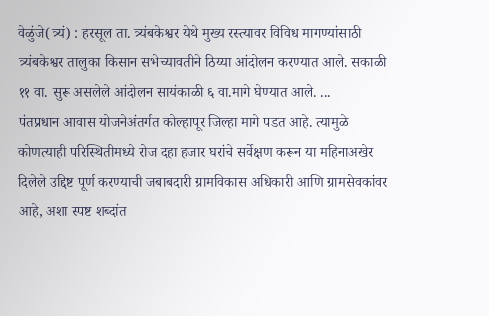वेळुंजे(त्र्यं) : हरसूल ता. त्र्यंबकेश्वर येथे मुख्य रस्त्यावर विविध मागण्यांसाठी त्र्यंबकेश्वर तालुका किसान सभेच्यावतीने ठिय्या आंदोलन करण्यात आले. सकाळी ११ वा. सुरू असलेले आंदोलन सायंकाळी ६ वा.मागे घेण्यात आले. ...
पंतप्रधान आवास योजनेअंतर्गत कोल्हापूर जिल्हा मागे पडत आहे. त्यामुळे कोणत्याही परिस्थितीमध्ये रोज दहा हजार घरांचे सर्वेक्षण करून या महिनाअखेर दिलेले उद्दिष्ट पूर्ण करण्याची जबाबदारी ग्रामविकास अधिकारी आणि ग्रामसेवकांवर आहे, अशा स्पष्ट शब्दांत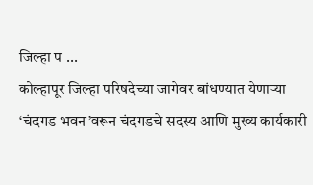जिल्हा प ...
कोल्हापूर जिल्हा परिषदेच्या जागेवर बांधण्यात येणाऱ्या ‘चंदगड भवन’वरून चंदगडचे सदस्य आणि मुख्य कार्यकारी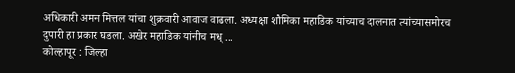अधिकारी अमन मित्तल यांचा शुक्रवारी आवाज वाढला. अध्यक्षा शौमिका महाडिक यांच्याच दालनात त्यांच्यासमोरच दुपारी हा प्रकार घडला. अखेर महाडिक यांनीच मध् ...
कोल्हापूर : जिल्हा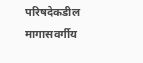परिषदेकडील मागासवर्गीय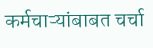कर्मचाऱ्यांबाबत चर्चा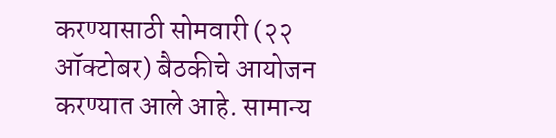करण्यासाठी सोमवारी (२२ ऑक्टोबर) बैठकीचे आयोजन करण्यात आले आहे. सामान्य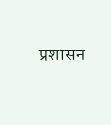प्रशासन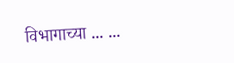विभागाच्या ... ...